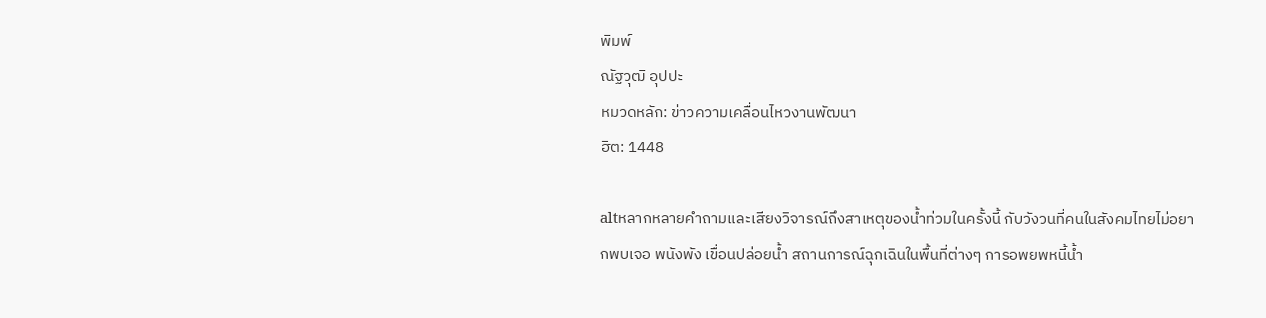พิมพ์
ณัฐวุฒิ อุปปะ
หมวดหลัก: ข่าวความเคลื่อนไหวงานพัฒนา
ฮิต: 1448

altหลากหลายคำถามและเสียงวิจารณ์ถึงสาเหตุของน้ำท่วมในครั้งนี้ กับวังวนที่คนในสังคมไทยไม่อยากพบเจอ พนังพัง เขื่อนปล่อยน้ำ สถานการณ์ฉุกเฉินในพื้นที่ต่างๆ การอพยพหนี้น้ำ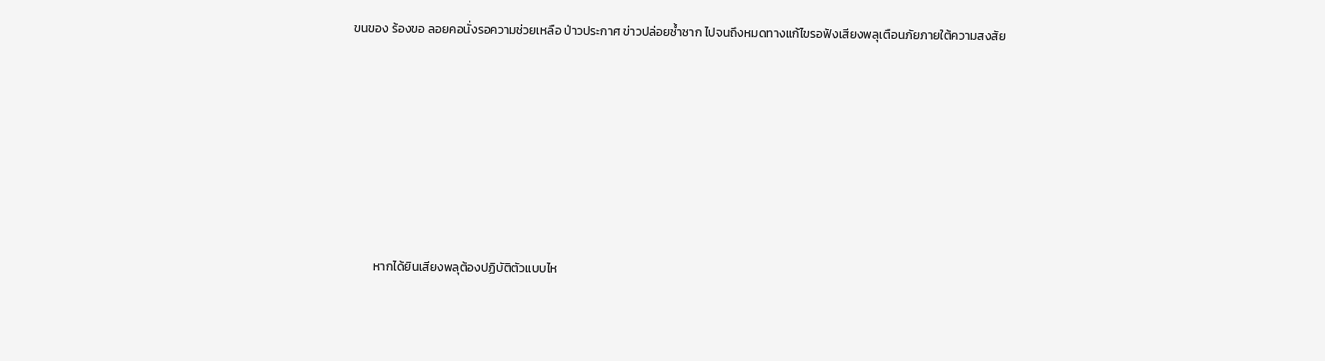ขนของ ร้องขอ ลอยคอนั่งรอความช่วยเหลือ ป่าวประกาศ ข่าวปล่อยซ้ำซาก ไปจนถึงหมดทางแก้ไขรอฟังเสียงพลุเตือนภัยภายใต้ความสงสัย







        หากได้ยินเสียงพลุต้องปฏิบัติตัวแบบไห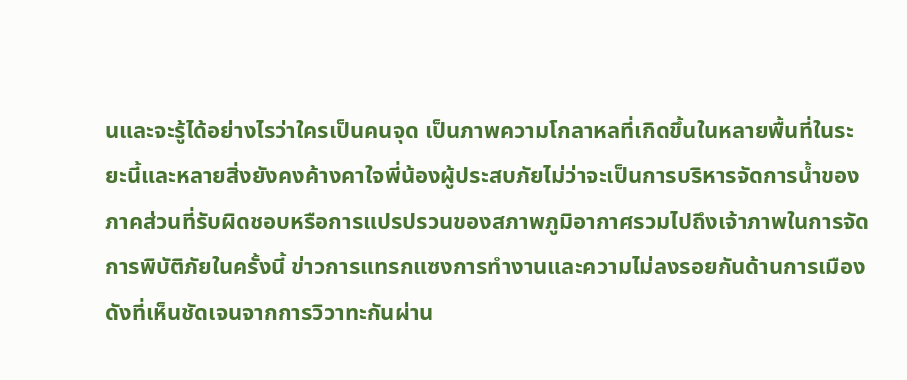นและจะรู้ได้อย่างไรว่าใครเป็นคนจุด เป็นภาพความโกลาหลที่เกิดขึ้นในหลายพื้นที่ในระยะนี้และหลายสิ่งยังคงค้างคาใจพี่น้องผู้ประสบภัยไม่ว่าจะเป็นการบริหารจัดการน้ำของภาคส่วนที่รับผิดชอบหรือการแปรปรวนของสภาพภูมิอากาศรวมไปถึงเจ้าภาพในการจัดการพิบัติภัยในครั้งนี้ ข่าวการแทรกแซงการทำงานและความไม่ลงรอยกันด้านการเมืองดังที่เห็นชัดเจนจากการวิวาทะกันผ่าน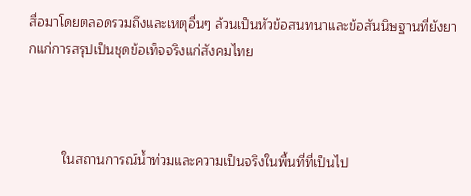สื่อมาโดยตลอดรวมถึงและเหตุอื่นๆ ล้วนเป็นหัวข้อสนทนาและข้อสันนิษฐานที่ยังยากแก่การสรุปเป็นชุดข้อเท็จจริงแก่สังคมไทย



         ในสถานการณ์น้ำท่วมและความเป็นจริงในพื้นที่ที่เป็นไป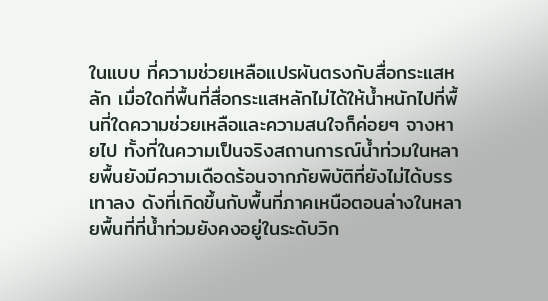ในแบบ ที่ความช่วยเหลือแปรผันตรงกับสื่อกระแสหลัก เมื่อใดที่พื้นที่สื่อกระแสหลักไม่ได้ให้น้ำหนักไปที่พื้นที่ใดความช่วยเหลือและความสนใจก็ค่อยๆ จางหายไป ทั้งที่ในความเป็นจริงสถานการณ์น้ำท่วมในหลายพื้นยังมีความเดือดร้อนจากภัยพิบัติที่ยังไม่ได้บรรเทาลง ดังที่เกิดขึ้นกับพื้นที่ภาคเหนือตอนล่างในหลายพื้นที่ที่น้ำท่วมยังคงอยู่ในระดับวิก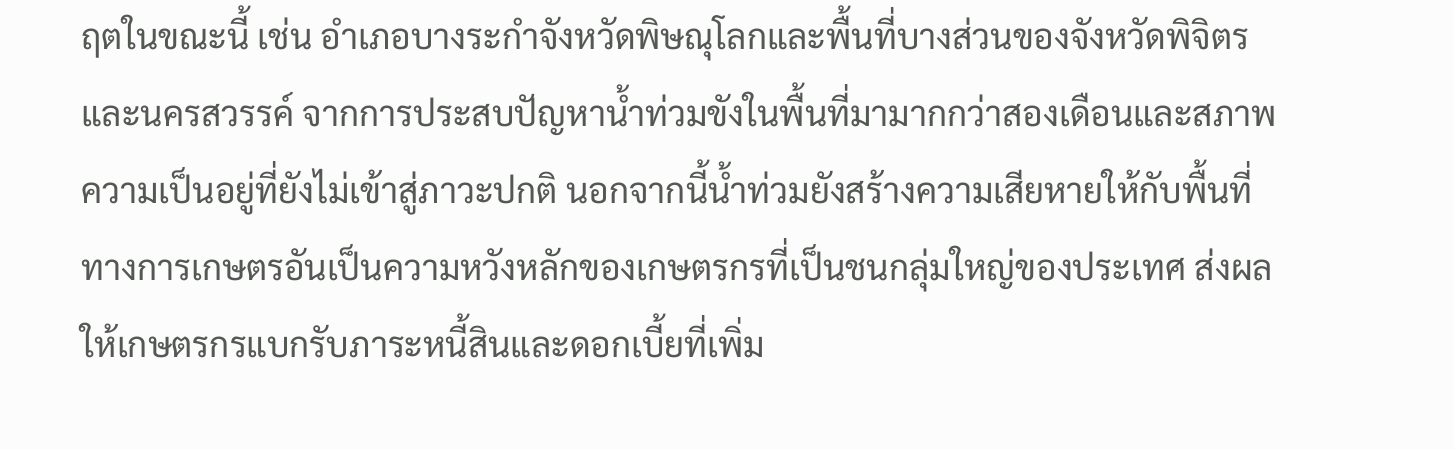ฤตในขณะนี้ เช่น อำเภอบางระกำจังหวัดพิษณุโลกและพื้นที่บางส่วนของจังหวัดพิจิตรและนครสวรรค์ จากการประสบปัญหาน้ำท่วมขังในพื้นที่มามากกว่าสองเดือนและสภาพความเป็นอยู่ที่ยังไม่เข้าสู่ภาวะปกติ นอกจากนี้น้ำท่วมยังสร้างความเสียหายให้กับพื้นที่ทางการเกษตรอันเป็นความหวังหลักของเกษตรกรที่เป็นชนกลุ่มใหญ่ของประเทศ ส่งผลให้เกษตรกรแบกรับภาระหนี้สินและดอกเบี้ยที่เพิ่ม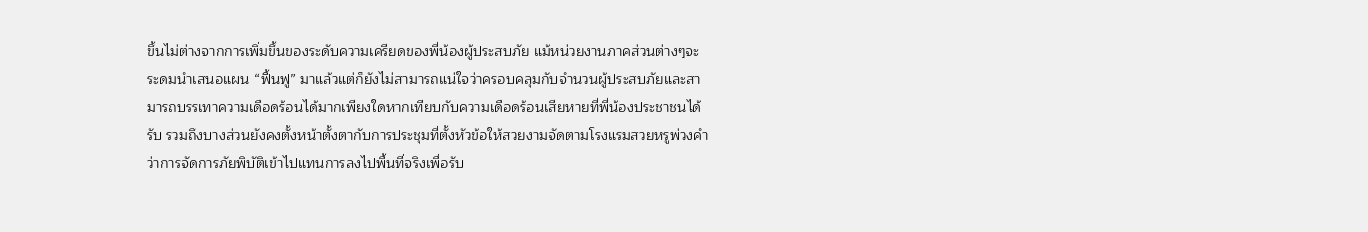ขึ้นไม่ต่างจากการเพิ่มขึ้นของระดับความเครียดของพี่น้องผู้ประสบภัย แม้หน่วยงานภาคส่วนต่างๆจะระดมนำเสนอแผน “ฟื้นฟู” มาแล้วแต่ก็ยังไม่สามารถแน่ใจว่าครอบคลุมกับจำนวนผู้ประสบภัยและสามารถบรรเทาความเดือดร้อนได้มากเพียงใดหากเทียบกับความเดือดร้อนเสียหายที่พี่น้องประชาชนได้รับ รวมถึงบางส่วนยังคงตั้งหน้าตั้งตากับการประชุมที่ตั้งหัวข้อให้สวยงามจัดตามโรงแรมสวยหรูพ่วงคำว่าการจัดการภัยพิบัติเข้าไปแทนการลงไปพื้นที่จริงเพื่อรับ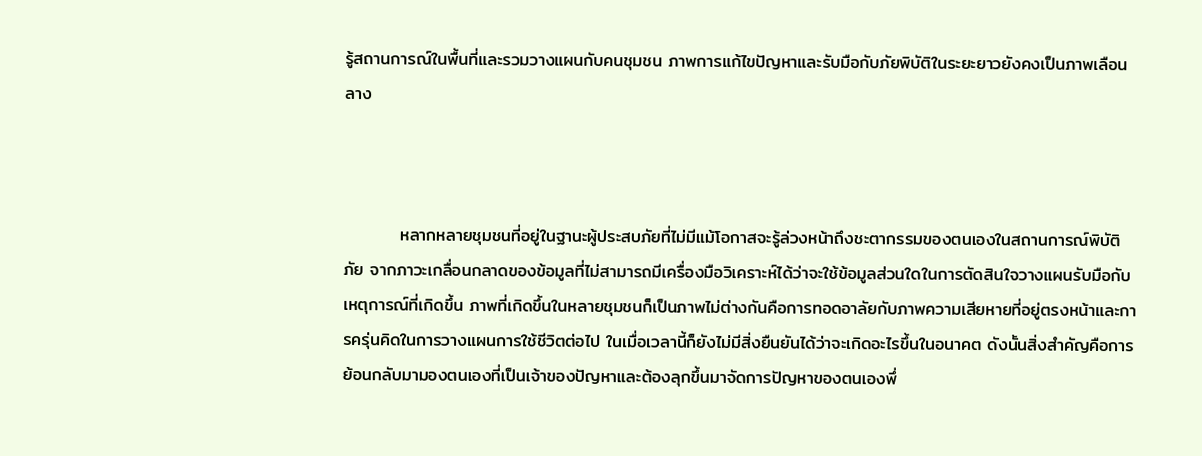รู้สถานการณ์ในพื้นที่และรวมวางแผนกับคนชุมชน ภาพการแก้ไขปัญหาและรับมือกับภัยพิบัติในระยะยาวยังคงเป็นภาพเลือนลาง



         หลากหลายชุมชนที่อยู่ในฐานะผู้ประสบภัยที่ไม่มีแม้โอกาสจะรู้ล่วงหน้าถึงชะตากรรมของตนเองในสถานการณ์พิบัติภัย จากภาวะเกลื่อนกลาดของข้อมูลที่ไม่สามารถมีเครื่องมือวิเคราะห์ได้ว่าจะใช้ข้อมูลส่วนใดในการตัดสินใจวางแผนรับมือกับเหตุการณ์ที่เกิดขึ้น ภาพที่เกิดขึ้นในหลายชุมชนก็เป็นภาพไม่ต่างกันคือการทอดอาลัยกับภาพความเสียหายที่อยู่ตรงหน้าและการครุ่นคิดในการวางแผนการใช้ชีวิตต่อไป ในเมื่อเวลานี้ก็ยังไม่มีสิ่งยืนยันได้ว่าจะเกิดอะไรขึ้นในอนาคต ดังนั้นสิ่งสำคัญคือการย้อนกลับมามองตนเองที่เป็นเจ้าของปัญหาและต้องลุกขึ้นมาจัดการปัญหาของตนเองพึ่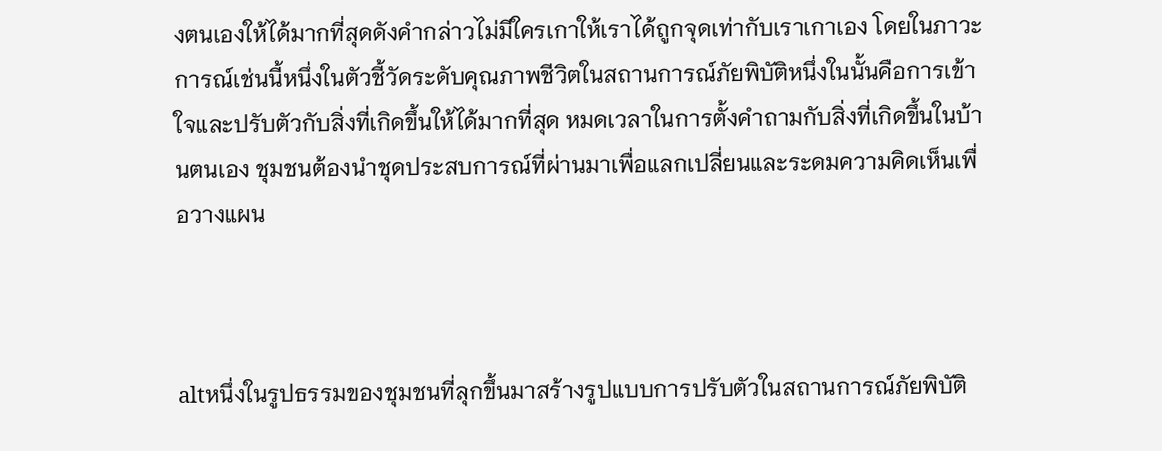งตนเองให้ได้มากที่สุดดังคำกล่าวไม่มีใครเกาให้เราได้ถูกจุดเท่ากับเราเกาเอง โดยในภาวะการณ์เช่นนี้หนึ่งในตัวชี้วัดระดับคุณภาพชีวิตในสถานการณ์ภัยพิบัติหนึ่งในนั้นคือการเข้าใจและปรับตัวกับสิ่งที่เกิดขึ้นให้ได้มากที่สุด หมดเวลาในการตั้งคำถามกับสิ่งที่เกิดขึ้นในบ้านตนเอง ชุมชนต้องนำชุดประสบการณ์ที่ผ่านมาเพื่อแลกเปลี่ยนและระดมความคิดเห็นเพื่อวางแผน



altหนึ่งในรูปธรรมของชุมชนที่ลุกขึ้นมาสร้างรูปแบบการปรับตัวในสถานการณ์ภัยพิบัติ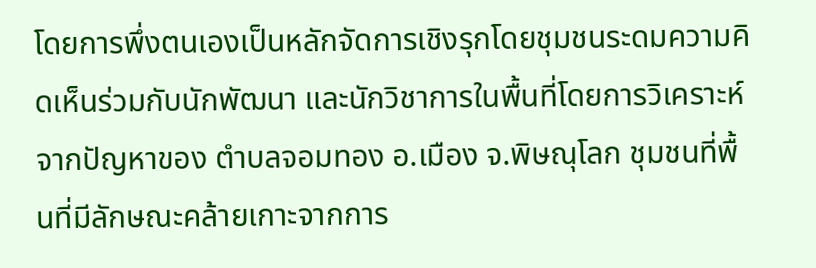โดยการพึ่งตนเองเป็นหลักจัดการเชิงรุกโดยชุมชนระดมความคิดเห็นร่วมกับนักพัฒนา และนักวิชาการในพื้นที่โดยการวิเคราะห์จากปัญหาของ ตำบลจอมทอง อ.เมือง จ.พิษณุโลก ชุมชนที่พื้นที่มีลักษณะคล้ายเกาะจากการ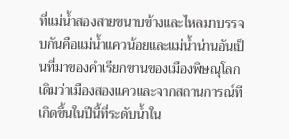ที่แม่น้ำสองสายขนาบข้างและไหลมาบรรจบกันคือแม่น้ำแควน้อยและแม่น้ำน่านอันเป็นที่มาของคำเรียกขานของเมืองพิษณุโลกเดิมว่าเมืองสองแควและจากสถานการณ์ทีเกิดขึ้นในปีนี้ที่ระดับน้ำใน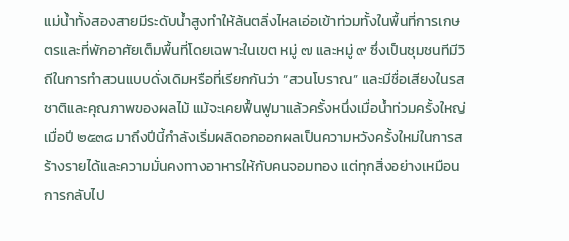แม่น้ำทั้งสองสายมีระดับน้ำสูงทำให้ล้นตลิ่งไหลเอ่อเข้าท่วมทั้งในพื้นที่การเกษตรและที่พักอาศัยเต็มพื้นที่โดยเฉพาะในเขต หมู่ ๗ และหมู่ ๙ ซึ่งเป็นชุมชนทีมีวิถีในการทำสวนแบบดั่งเดิมหรือที่เรียกกันว่า “สวนโบราณ” และมีชื่อเสียงในรสชาติและคุณภาพของผลไม้ แม้จะเคยฟื้นฟูมาแล้วครั้งหนึ่งเมื่อน้ำท่วมครั้งใหญ่เมื่อปี ๒๕๓๘ มาถึงปีนี้กำลังเริ่มผลิดอกออกผลเป็นความหวังครั้งใหม่ในการสร้างรายได้และความมั่นคงทางอาหารให้กับคนจอมทอง แต่ทุกสิ่งอย่างเหมือนการกลับไป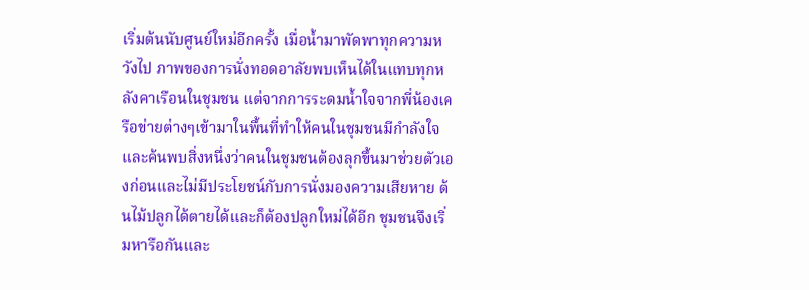เริ่มต้นนับศูนย์ใหม่อีกครั้ง เมื่อน้ำมาพัดพาทุกความหวังไป ภาพของการนั่งทอดอาลัยพบเห็นได้ในแทบทุกหลังคาเรือนในชุมชน แต่จากการระดมน้ำใจจากพี่น้องเครือข่ายต่างๆเข้ามาในพื้นที่ทำให้คนในชุมชนมีกำลังใจและค้นพบสิ่งหนึ่งว่าคนในชุมชนต้องลุกขึ้นมาช่วยตัวเองก่อนและไม่มีประโยชน์กับการนั่งมองความเสียหาย ต้นไม้ปลูกได้ตายได้และก็ต้องปลูกใหม่ได้อีก ชุมชนจึงเริ่มหารือกันและ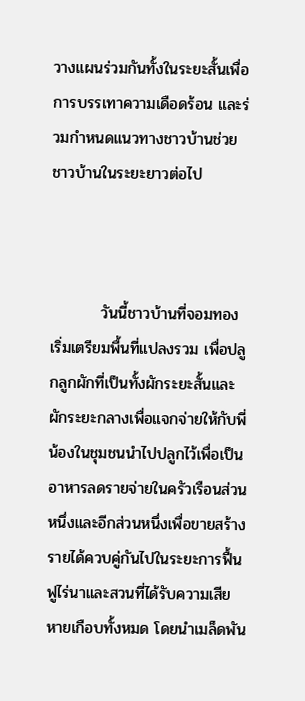วางแผนร่วมกันทั้งในระยะสั้นเพื่อการบรรเทาความเดือดร้อน และร่วมกำหนดแนวทางชาวบ้านช่วยชาวบ้านในระยะยาวต่อไป



         วันนี้ชาวบ้านที่จอมทองเริ่มเตรียมพื้นที่แปลงรวม เพื่อปลูกลูกผักที่เป็นทั้งผักระยะสั้นและผักระยะกลางเพื่อแจกจ่ายให้กับพี่น้องในชุมชนนำไปปลูกไว้เพื่อเป็นอาหารลดรายจ่ายในครัวเรือนส่วนหนึ่งและอีกส่วนหนึ่งเพื่อขายสร้างรายได้ควบคู่กันไปในระยะการฟื้นฟูไร่นาและสวนที่ได้รับความเสียหายเกือบทั้งหมด โดยนำเมล็ดพัน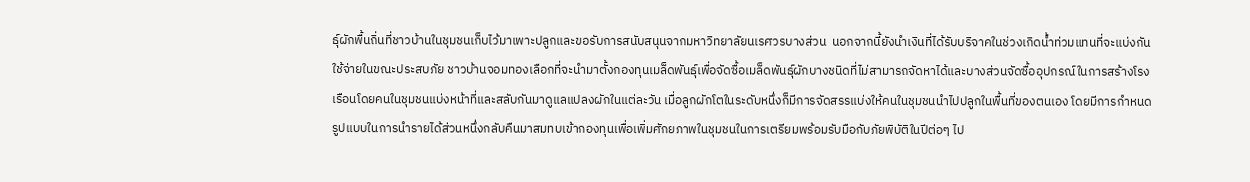ธุ์ผักพื้นถิ่นที่ชาวบ้านในชุมชนเก็บไว้มาเพาะปลูกและขอรับการสนับสนุนจากมหาวิทยาลัยนเรศวรบางส่วน  นอกจากนี้ยังนำเงินที่ได้รับบริจาคในช่วงเกิดน้ำท่วมแทนที่จะแบ่งกันใช้จ่ายในขณะประสบภัย ชาวบ้านจอมทองเลือกที่จะนำมาตั้งกองทุนเมล็ดพันธุ์เพื่อจัดซื้อเมล็ดพันธุ์ผักบางชนิดที่ไม่สามารถจัดหาได้และบางส่วนจัดซื้ออุปกรณ์ในการสร้างโรงเรือนโดยคนในชุมชนแบ่งหน้าที่และสลับกันมาดูแลแปลงผักในแต่ละวัน เมื่อลูกผักโตในระดับหนึ่งก็มีการจัดสรรแบ่งให้คนในชุมชนนำไปปลูกในพื้นที่ของตนเอง โดยมีการกำหนดรูปแบบในการนำรายได้ส่วนหนึ่งกลับคืนมาสมทบเข้ากองทุนเพื่อเพิ่มศักยภาพในชุมชนในการเตรียมพร้อมรับมือกับภัยพิบัติในปีต่อๆ ไป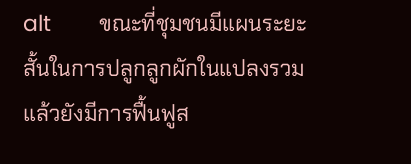alt        ขณะที่ชุมชนมีแผนระยะสั้นในการปลูกลูกผักในแปลงรวมแล้วยังมีการฟื้นฟูส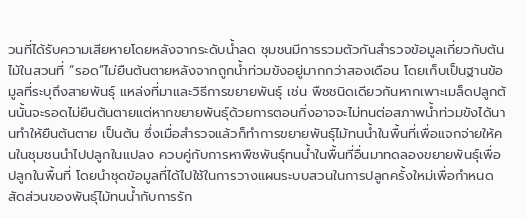วนที่ได้รับความเสียหายโดยหลังจากระดับน้ำลด ชุมชนมีการรวมตัวกันสำรวจข้อมูลเกี่ยวกับต้นไม้ในสวนที่ “รอด”ไม่ยืนต้นตายหลังจากถูกน้ำท่วมขังอยู่มากกว่าสองเดือน โดยเก็บเป็นฐานข้อมูลที่ระบุถึงสายพันธุ์ แหล่งที่มาและวิธีการขยายพันธุ์ เช่น พืชชนิดเดียวกันหากเพาะเมล็ดปลูกต้นนั้นจะรอดไม่ยืนต้นตายแต่หากขยายพันธุ์ด้วยการตอนกิ่งอาจจะไม่ทนต่อสภาพน้ำท่วมขังได้นานทำให้ยืนต้นตาย เป็นต้น ซึ่งเมื่อสำรวจแล้วก็ทำการขยายพันธุ์ไม้ทนน้ำในพื้นที่เพื่อแจกจ่ายให้คนในชุมชนนำไปปลูกในแปลง ควบคู่กับการหาพืชพันธุ์ทนน้ำในพื้นที่อื่นมาทดลองขยายพันธุ์เพื่อปลูกในพื้นที่ โดยนำชุดข้อมูลที่ได้ไปใช้ในการวางแผนระบบสวนในการปลูกครั้งใหม่เพื่อกำหนดสัดส่วนของพันธุ์ไม้ทนน้ำกับการรัก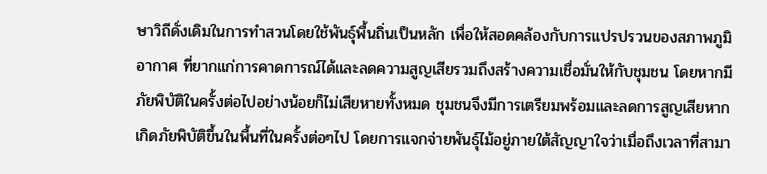ษาวิถีดั่งเดิมในการทำสวนโดยใช้พันธุ์พื้นถิ่นเป็นหลัก เพื่อให้สอดคล้องกับการแปรปรวนของสภาพภูมิอากาศ ที่ยากแก่การคาดการณ์ได้และลดความสูญเสียรวมถึงสร้างความเชื่อมั่นให้กับชุมชน โดยหากมีภัยพิบัติในครั้งต่อไปอย่างน้อยก็ไม่เสียหายทั้งหมด ชุมชนจึงมีการเตรียมพร้อมและลดการสูญเสียหากเกิดภัยพิบัติขึ้นในพื้นที่ในครั้งต่อๆไป โดยการแจกจ่ายพันธุ์ไม้อยู่ภายใต้สัญญาใจว่าเมื่อถึงเวลาที่สามา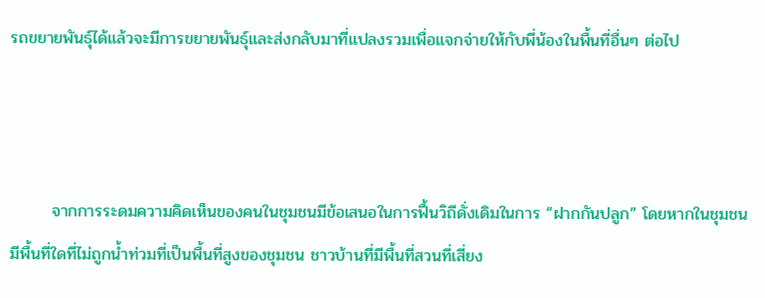รถขยายพันธุ์ได้แล้วจะมีการขยายพันธุ์และส่งกลับมาที่แปลงรวมเพื่อแจกจ่ายให้กับพี่น้องในพื้นที่อื่นๆ ต่อไป



       จากการระดมความคิดเห็นของคนในชุมชนมีข้อเสนอในการฟื้นวิถีดั่งเดิมในการ “ฝากกันปลูก” โดยหากในชุมชนมีพื้นที่ใดที่ไม่ถูกน้ำท่วมที่เป็นพื้นที่สูงของชุมชน ชาวบ้านที่มีพื้นที่สวนที่เสี่ยง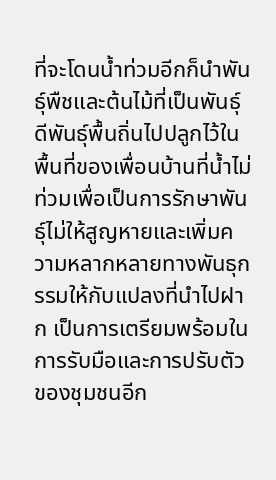ที่จะโดนน้ำท่วมอีกก็นำพันธุ์พืชและต้นไม้ที่เป็นพันธุ์ดีพันธุ์พื้นถิ่นไปปลูกไว้ในพื้นที่ของเพื่อนบ้านที่น้ำไม่ท่วมเพื่อเป็นการรักษาพันธุ์ไม่ให้สูญหายและเพิ่มความหลากหลายทางพันธุกรรมให้กับแปลงที่นำไปฝาก เป็นการเตรียมพร้อมในการรับมือและการปรับตัวของชุมชนอีก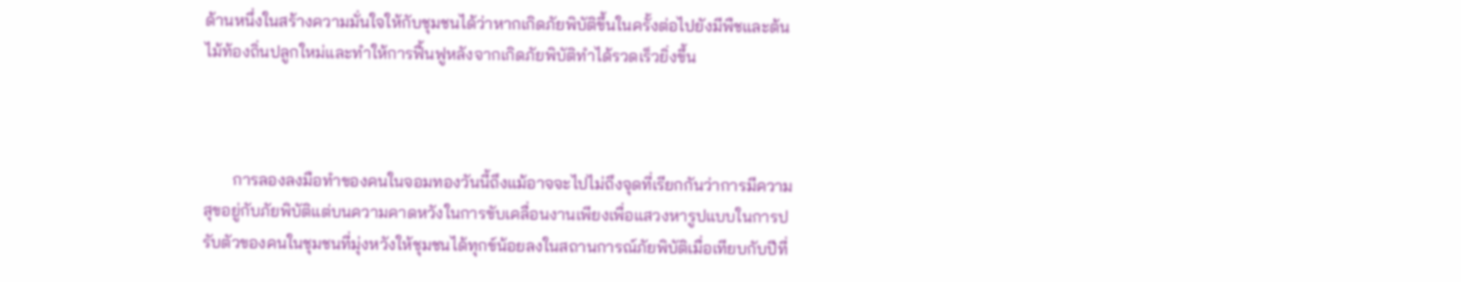ด้านหนึ่งในสร้างความมั่นใจให้กับชุมชนได้ว่าหากเกิดภัยพิบัติขึ้นในครั้งต่อไปยังมีพืชและต้นไม้ท้องถิ่นปลูกใหม่และทำให้การฟื้นฟูหลังจากเกิดภัยพิบัติทำได้รวดเร็วยิ่งขึ้น



       การลองลงมือทำของคนในจอมทองวันนี้ถึงแม้อาจจะไปไม่ถึงจุดที่เรียกกันว่าการมีความสุขอยู่กับภัยพิบัติแต่บนความคาดหวังในการขับเคลื่อนงานเพียงเพื่อแสวงหารูปแบบในการปรับตัวของคนในชุมชนที่มุ่งหวังให้ชุมชนได้ทุกข์น้อยลงในสถานการณ์ภัยพิบัติเมื่อเทียบกับปีที่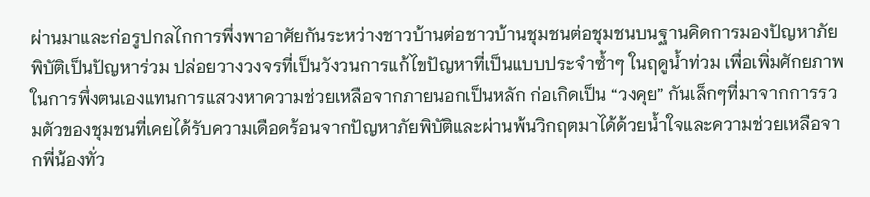ผ่านมาและก่อรูปกลไกการพึ่งพาอาศัยกันระหว่างชาวบ้านต่อชาวบ้านชุมชนต่อชุมชนบนฐานคิดการมองปัญหาภัยพิบัติเป็นปัญหาร่วม ปล่อยวางวงจรที่เป็นวังวนการแก้ไขปัญหาที่เป็นแบบประจำซ้ำๆ ในฤดูน้ำท่วม เพื่อเพิ่มศักยภาพในการพึ่งตนเองแทนการแสวงหาความช่วยเหลือจากภายนอกเป็นหลัก ก่อเกิดเป็น “วงคุย” กันเล็กๆที่มาจากการรวมตัวของชุมชนที่เคยได้รับความเดือดร้อนจากปัญหาภัยพิบัติและผ่านพ้นวิกฤตมาได้ด้วยน้ำใจและความช่วยเหลือจากพี่น้องทั่ว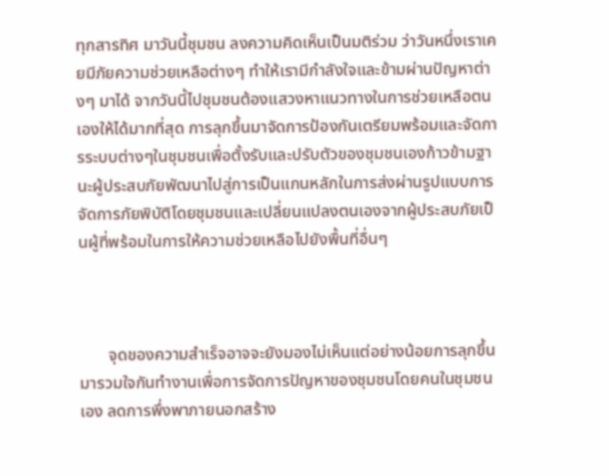ทุกสารทิศ มาวันนี้ชุมชน ลงความคิดเห็นเป็นมติร่วม ว่าวันหนึ่งเราเคยมีภัยความช่วยเหลือต่างๆ ทำให้เรามีกำลังใจและข้ามผ่านปัญหาต่างๆ มาได้ จากวันนี้ไปชุมชนต้องแสวงหาแนวทางในการช่วยเหลือตนเองให้ได้มากที่สุด การลุกขึ้นมาจัดการป้องกันเตรียมพร้อมและจัดการระบบต่างๆในชุมชนเพื่อตั้งรับและปรับตัวของชุมชนเองก้าวข้ามฐานะผู้ประสบภัยพัฒนาไปสู่การเป็นแกนหลักในการส่งผ่านรูปแบบการจัดการภัยพิบัติโดยชุมชนและเปลี่ยนแปลงตนเองจากผู้ประสบภัยเป็นผู้ที่พร้อมในการให้ความช่วยเหลือไปยังพื้นที่อื่นๆ



       จุดของความสำเร็จอาจจะยังมองไม่เห็นแต่อย่างน้อยการลุกขึ้นมารวมใจกันทำงานเพื่อการจัดการปัญหาของชุมชนโดยคนในชุมชนเอง ลดการพึ่งพาภายนอกสร้าง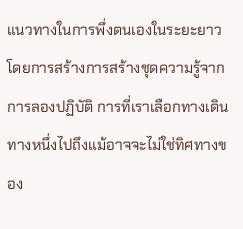แนวทางในการพึ่งตนเองในระยะยาว โดยการสร้างการสร้างชุดความรู้จากการลองปฏิบัติ การที่เราเลือกทางเดินทางหนึ่งไปถึงแม้อาจจะไม่ใช่ทิศทางของ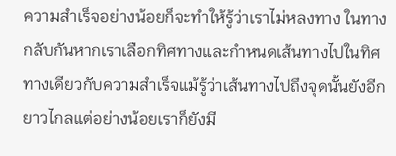ความสำเร็จอย่างน้อยก็จะทำให้รู้ว่าเราไม่หลงทาง ในทางกลับกันหากเราเลือกทิศทางและกำหนดเส้นทางไปในทิศทางเดียวกับความสำเร็จแม้รู้ว่าเส้นทางไปถึงจุดนั้นยังอีกยาวไกลแต่อย่างน้อยเราก็ยังมี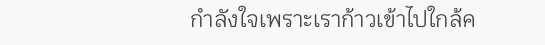กำลังใจเพราะเราก้าวเข้าไปใกล้ค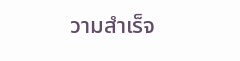วามสำเร็จ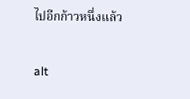ไปอีกก้าวหนึ่งแล้ว

alt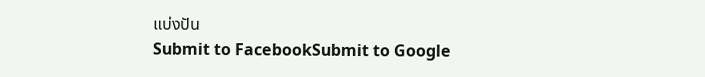แบ่งปัน
Submit to FacebookSubmit to Google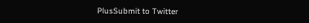PlusSubmit to Twitter